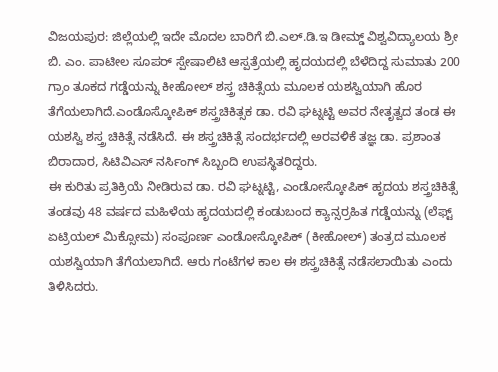ವಿಜಯಪುರ: ಜಿಲ್ಲೆಯಲ್ಲಿ ಇದೇ ಮೊದಲ ಬಾರಿಗೆ ಬಿ.ಎಲ್.ಡಿ.ಇ ಡೀಮ್ಡ್ ವಿಶ್ವವಿದ್ಯಾಲಯ ಶ್ರೀ ಬಿ. ಎಂ. ಪಾಟೀಲ ಸೂಪರ್ ಸ್ಪೇಷಾಲಿಟಿ ಆಸ್ಪತ್ರೆಯಲ್ಲಿ ಹೃದಯದಲ್ಲಿ ಬೆಳೆದಿದ್ದ ಸುಮಾತು 200 ಗ್ರಾಂ ತೂಕದ ಗಡ್ಡೆಯನ್ನು ಕೀಹೋಲ್ ಶಸ್ತ್ರ ಚಿಕಿತ್ಸೆಯ ಮೂಲಕ ಯಶಸ್ವಿಯಾಗಿ ಹೊರ ತೆಗೆಯಲಾಗಿದೆ.ಎಂಡೊಸ್ಕೋಪಿಕ್ ಶಸ್ತ್ರಚಿಕಿತ್ಸಕ ಡಾ. ರವಿ ಘಟ್ನಟ್ಟಿ ಅವರ ನೇತೃತ್ವದ ತಂಡ ಈ ಯಶಸ್ವಿ ಶಸ್ತ್ರ ಚಿಕಿತ್ಸೆ ನಡೆಸಿದೆ. ಈ ಶಸ್ತ್ರಚಿಕಿತ್ಸೆ ಸಂದರ್ಭದಲ್ಲಿ ಅರವಳಿಕೆ ತಜ್ಞ ಡಾ. ಪ್ರಶಾಂತ ಬಿರಾದಾರ, ಸಿಟಿವಿಎಸ್ ನರ್ಸಿಂಗ್ ಸಿಬ್ಬಂದಿ ಉಪಸ್ಥಿತರಿದ್ದರು.
ಈ ಕುರಿತು ಪ್ರತಿಕ್ರಿಯೆ ನೀಡಿರುವ ಡಾ. ರವಿ ಘಟ್ನಟ್ಟಿ, ಎಂಡೋಸ್ಕೋಪಿಕ್ ಹೃದಯ ಶಸ್ತ್ರಚಿಕಿತ್ಸೆ ತಂಡವು 48 ವರ್ಷದ ಮಹಿಳೆಯ ಹೃದಯದಲ್ಲಿ ಕಂಡುಬಂದ ಕ್ಯಾನ್ಸರ್ರಹಿತ ಗಡ್ಡೆಯನ್ನು (ಲೆಫ್ಟ್ ಏಟ್ರಿಯಲ್ ಮಿಕ್ಸೋಮ) ಸಂಪೂರ್ಣ ಎಂಡೋಸ್ಕೋಪಿಕ್ (ಕೀಹೋಲ್) ತಂತ್ರದ ಮೂಲಕ ಯಶಸ್ವಿಯಾಗಿ ತೆಗೆಯಲಾಗಿದೆ. ಆರು ಗಂಟೆಗಳ ಕಾಲ ಈ ಶಸ್ತ್ರಚಿಕಿತ್ಸೆ ನಡೆಸಲಾಯಿತು ಎಂದು ತಿಳಿಸಿದರು.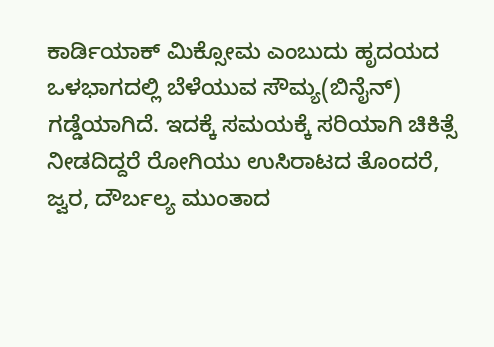ಕಾರ್ಡಿಯಾಕ್ ಮಿಕ್ಸೋಮ ಎಂಬುದು ಹೃದಯದ ಒಳಭಾಗದಲ್ಲಿ ಬೆಳೆಯುವ ಸೌಮ್ಯ(ಬಿನೈನ್) ಗಡ್ಡೆಯಾಗಿದೆ. ಇದಕ್ಕೆ ಸಮಯಕ್ಕೆ ಸರಿಯಾಗಿ ಚಿಕಿತ್ಸೆ ನೀಡದಿದ್ದರೆ ರೋಗಿಯು ಉಸಿರಾಟದ ತೊಂದರೆ, ಜ್ವರ, ದೌರ್ಬಲ್ಯ ಮುಂತಾದ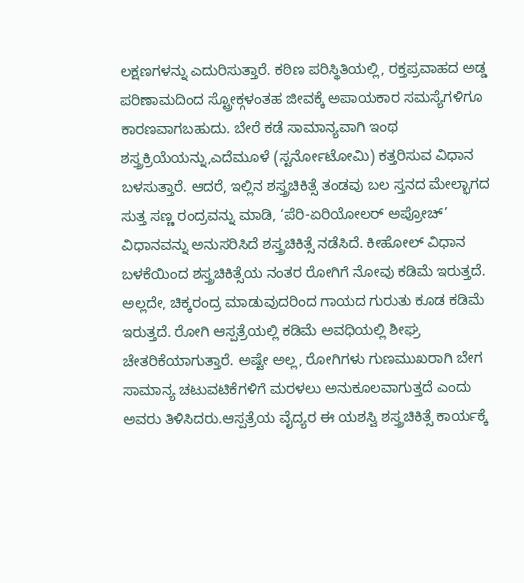ಲಕ್ಷಣಗಳನ್ನು ಎದುರಿಸುತ್ತಾರೆ. ಕಠಿಣ ಪರಿಸ್ಥಿತಿಯಲ್ಲಿ, ರಕ್ತಪ್ರವಾಹದ ಅಡ್ಡ ಪರಿಣಾಮದಿಂದ ಸ್ಟ್ರೋಕ್ಗಳಂತಹ ಜೀವಕ್ಕೆ ಅಪಾಯಕಾರ ಸಮಸ್ಯೆಗಳಿಗೂ ಕಾರಣವಾಗಬಹುದು. ಬೇರೆ ಕಡೆ ಸಾಮಾನ್ಯವಾಗಿ ಇಂಥ ಶಸ್ತ್ರಕ್ರಿಯೆಯನ್ನು,ಎದೆಮೂಳೆ (ಸ್ಟರ್ನೋಟೋಮಿ) ಕತ್ತರಿಸುವ ವಿಧಾನ ಬಳಸುತ್ತಾರೆ. ಆದರೆ, ಇಲ್ಲಿನ ಶಸ್ತ್ರಚಿಕಿತ್ಸೆ ತಂಡವು ಬಲ ಸ್ತನದ ಮೇಲ್ಭಾಗದ ಸುತ್ತ ಸಣ್ಣ ರಂದ್ರವನ್ನು ಮಾಡಿ, ‘ಪೆರಿ-ಏರಿಯೋಲರ್ ಅಪ್ರೋಚ್’ ವಿಧಾನವನ್ನು ಅನುಸರಿಸಿದೆ ಶಸ್ತ್ರಚಿಕಿತ್ಸೆ ನಡೆಸಿದೆ. ಕೀಹೋಲ್ ವಿಧಾನ ಬಳಕೆಯಿಂದ ಶಸ್ತ್ರಚಿಕಿತ್ಸೆಯ ನಂತರ ರೋಗಿಗೆ ನೋವು ಕಡಿಮೆ ಇರುತ್ತದೆ. ಅಲ್ಲದೇ, ಚಿಕ್ಕರಂದ್ರ ಮಾಡುವುದರಿಂದ ಗಾಯದ ಗುರುತು ಕೂಡ ಕಡಿಮೆ ಇರುತ್ತದೆ. ರೋಗಿ ಆಸ್ಪತ್ರೆಯಲ್ಲಿ ಕಡಿಮೆ ಅವಧಿಯಲ್ಲಿ ಶೀಘ್ರ ಚೇತರಿಕೆಯಾಗುತ್ತಾರೆ. ಅಷ್ಟೇ ಅಲ್ಲ, ರೋಗಿಗಳು ಗುಣಮುಖರಾಗಿ ಬೇಗ ಸಾಮಾನ್ಯ ಚಟುವಟಿಕೆಗಳಿಗೆ ಮರಳಲು ಅನುಕೂಲವಾಗುತ್ತದೆ ಎಂದು ಅವರು ತಿಳಿಸಿದರು.ಆಸ್ಪತ್ರೆಯ ವೈದ್ಯರ ಈ ಯಶಸ್ವಿ ಶಸ್ತ್ರಚಿಕಿತ್ಸೆ ಕಾರ್ಯಕ್ಕೆ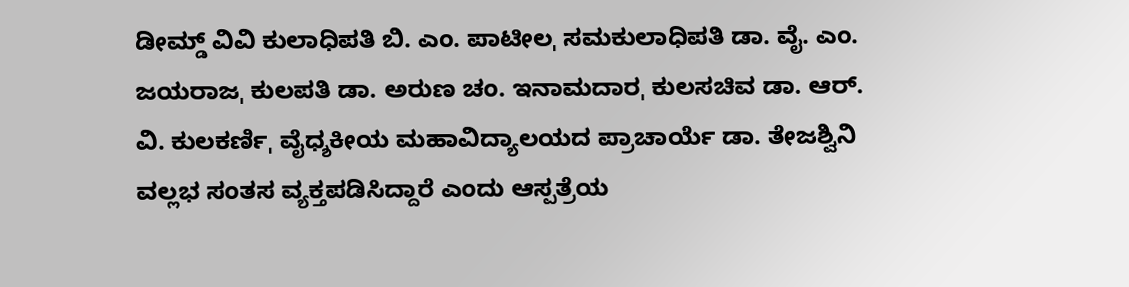ಡೀಮ್ಡ್ ವಿವಿ ಕುಲಾಧಿಪತಿ ಬಿ. ಎಂ. ಪಾಟೀಲˌ ಸಮಕುಲಾಧಿಪತಿ ಡಾ. ವೈ. ಎಂ. ಜಯರಾಜˌ ಕುಲಪತಿ ಡಾ. ಅರುಣ ಚಂ. ಇನಾಮದಾರˌ ಕುಲಸಚಿವ ಡಾ. ಆರ್. ವಿ. ಕುಲಕರ್ಣಿˌ ವೈಧ್ಶಕೀಯ ಮಹಾವಿದ್ಯಾಲಯದ ಪ್ರಾಚಾರ್ಯೆ ಡಾ. ತೇಜಶ್ವಿನಿ ವಲ್ಲಭ ಸಂತಸ ವ್ಯಕ್ತಪಡಿಸಿದ್ದಾರೆ ಎಂದು ಆಸ್ಪತ್ರೆಯ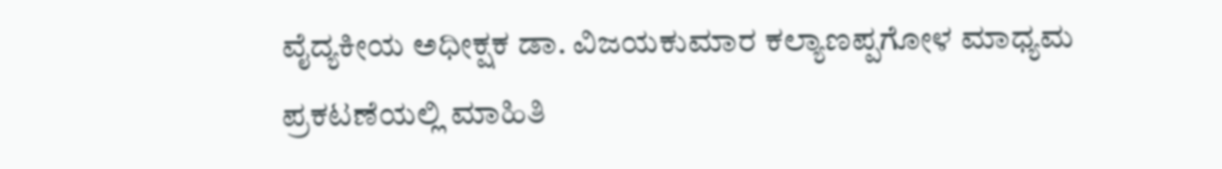ವೈದ್ಯಕೀಯ ಅಧೀಕ್ಷಕ ಡಾ. ವಿಜಯಕುಮಾರ ಕಲ್ಯಾಣಪ್ಪಗೋಳ ಮಾಧ್ಯಮ ಪ್ರಕಟಣೆಯಲ್ಲಿ ಮಾಹಿತಿ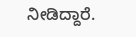ನೀಡಿದ್ದಾರೆ.